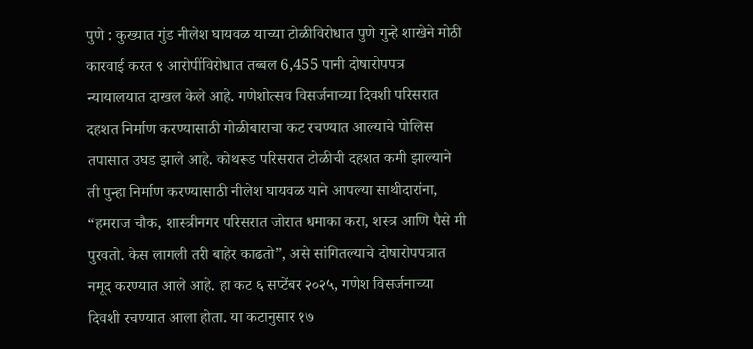पुणे : कुख्यात गुंड नीलेश घायवळ याच्या टोळीविरोधात पुणे गुन्हे शाखेने मोठी कारवाई करत ९ आरोपींविरोधात तब्बल 6,455 पानी दोषारोपपत्र न्यायालयात दाखल केले आहे. गणेशोत्सव विसर्जनाच्या दिवशी परिसरात दहशत निर्माण करण्यासाठी गोळीबाराचा कट रचण्यात आल्याचे पोलिस तपासात उघड झाले आहे. कोथरूड परिसरात टोळीची दहशत कमी झाल्याने ती पुन्हा निर्माण करण्यासाठी नीलेश घायवळ याने आपल्या साथीदारांना, “हमराज चौक, शास्त्रीनगर परिसरात जोरात धमाका करा, शस्त्र आणि पैसे मी पुरवतो. केस लागली तरी बाहेर काढतो”, असे सांगितल्याचे दोषारोपपत्रात नमूद करण्यात आले आहे. हा कट ६ सप्टेंबर २०२५, गणेश विसर्जनाच्या दिवशी रचण्यात आला होता. या कटानुसार १७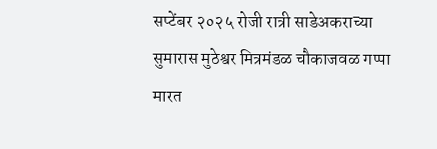सप्टेंबर २०२५ रोजी रात्री साडेअकराच्या सुमारास मुठेश्वर मित्रमंडळ चौकाजवळ गप्पा मारत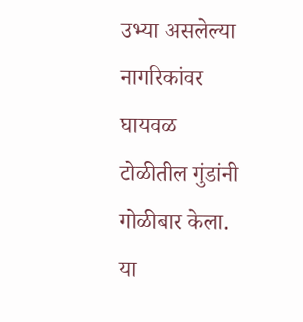उभ्या असलेल्या नागरिकांवर घायवळ टोळीतील गुंडांनी गोळीबार केला. या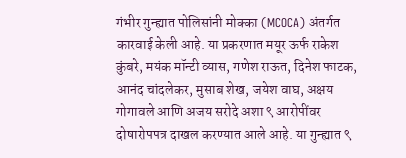गंभीर गुन्ह्यात पोलिसांनी मोक्का (MCOCA) अंतर्गत कारवाई केली आहे. या प्रकरणात मयूर ऊर्फ राकेश कुंबरे, मयंक मॉन्टी व्यास, गणेश राऊत, दिनेश फाटक, आनंद चांदलेकर, मुसाब शेख, जयेश वाघ, अक्षय गोगावले आणि अजय सरोदे अशा ९ आरोपींवर दोषारोपपत्र दाखल करण्यात आले आहे. या गुन्ह्यात ९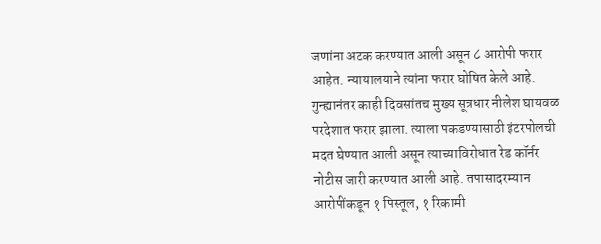जणांना अटक करण्यात आली असून ८ आरोपी फरार आहेत. न्यायालयाने त्यांना फरार घोषित केले आहे. गुन्ह्यानंतर काही दिवसांतच मुख्य सूत्रधार नीलेश घायवळ परदेशात फरार झाला. त्याला पकडण्यासाठी इंटरपोलची मदत घेण्यात आली असून त्याच्याविरोधात रेड कॉर्नर नोटीस जारी करण्यात आली आहे. तपासादरम्यान आरोपींकडून १ पिस्तूल, १ रिकामी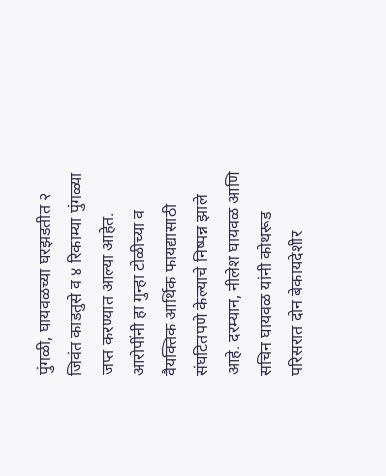पुंगळी, घायवळच्या घरझडतीत २ जिवंत काडतुसे व ४ रिकाम्या पुंगळ्या जप्त करण्यात आल्या आहेत. आरोपींनी हा गुन्हा टोळीच्या व वैयक्तिक आर्थिक फायद्यासाठी संघटितपणे केल्याचे निष्पन्न झाले आहे. दरम्यान, नीलेश घायवळ आणि सचिन घायवळ यांनी कोथरूड परिसरात दोन बेकायदेशीर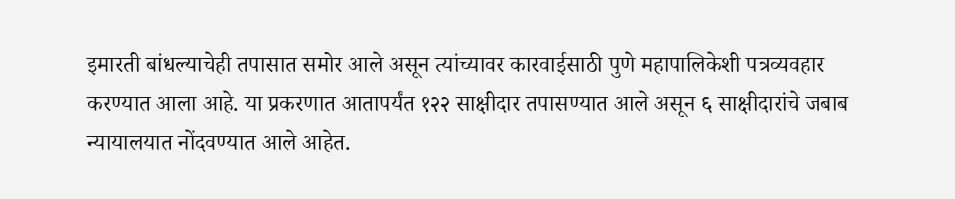इमारती बांधल्याचेही तपासात समोर आले असून त्यांच्यावर कारवाईसाठी पुणे महापालिकेशी पत्रव्यवहार करण्यात आला आहे. या प्रकरणात आतापर्यंत १२२ साक्षीदार तपासण्यात आले असून ६ साक्षीदारांचे जबाब न्यायालयात नोंदवण्यात आले आहेत.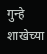गुन्हे शाखेच्या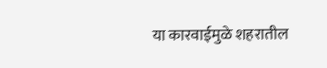या कारवाईमुळे शहरातील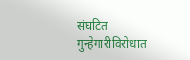संघटित गुन्हेगारीविरोधात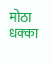मोठा धक्का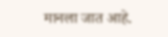मानला जात आहे.